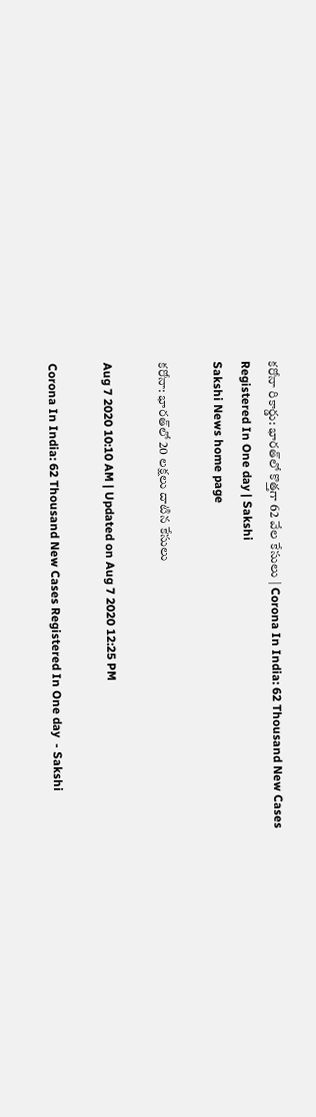కరోనా రికార్డు: భారత్‌లో కొత్తగా 62 వేల కేసులు | Corona In India: 62 Thousand New Cases Registered In One day | Sakshi
Sakshi News home page

కరోనా: భారత్‌లో 20 లక్షలు దాటిన కేసులు

Aug 7 2020 10:10 AM | Updated on Aug 7 2020 12:25 PM

Corona In India: 62 Thousand New Cases Registered In One day  - Sakshi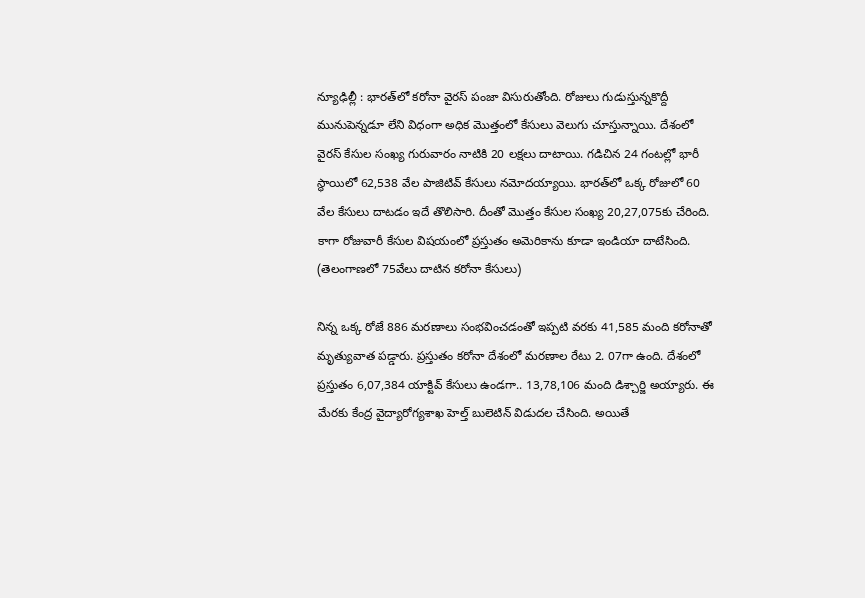న్యూఢిల్లీ : భారత్‌లో కరోనా వైరస్‌ పంజా విసురుతోంది. రోజులు గుడుస్తున్నకొద్దీ మునుపెన్నడూ లేని విధంగా అధిక మొత్తంలో కేసులు వెలుగు చూస్తున్నాయి. దేశంలో వైరస్‌ కేసుల సంఖ్య గురువారం నాటికి 20 లక్షలు దాటాయి. గడిచిన 24 గంటల్లో భారీ స్థాయిలో 62,538 వేల పాజిటివ్‌ కేసులు నమోదయ్యాయి. భారత్‌లో ఒక్క రోజులో 60 వేల కేసులు దాటడం ఇదే తొలిసారి. దీంతో మొత్తం కేసుల సంఖ్య 20,27,075కు చేరింది. కాగా రోజువారీ కేసుల విషయంలో ప్రస్తుతం అమెరికాను కూడా ఇండియా దాటేసింది. (తెలంగాణలో 75వేలు దాటిన కరోనా కేసులు)

నిన్న ఒక్క రోజే 886 మరణాలు సంభవించడంతో ఇప్పటి వరకు 41,585 మంది కరోనాతో మృత్యువాత పడ్డారు. ప్రస్తుతం కరోనా దేశంలో మరణాల రేటు 2. 07గా ఉంది. దేశంలో ప్రస్తుతం 6,07,384 యాక్టివ్‌ కేసులు ఉండగా.. 13,78,106 మంది డిశ్చార్జి అయ్యారు. ఈ మేరకు కేంద్ర వైద్యారోగ్యశాఖ హెల్త్‌ బులెటిన్‌ విడుదల చేసింది. అయితే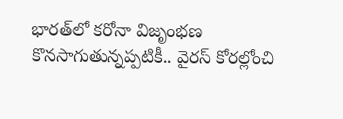భారత్‌లో కరోనా విజృంభణ కొనసాగుతున్నప్పటికీ.. వైరస్‌ కోరల్లోంచి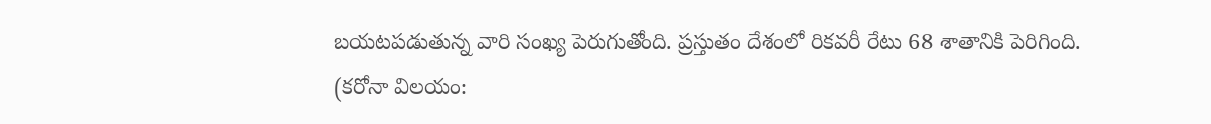బయటపడుతున్న వారి సంఖ్య పెరుగుతోంది. ప్రస్తుతం దేశంలో రికవరీ రేటు 68 శాతానికి పెరిగింది. (కరోనా విలయం: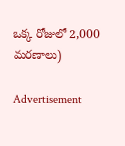ఒక్క రోజులో 2,000 మరణాలు)

Advertisement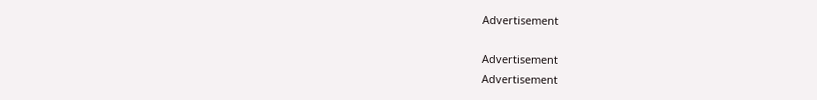Advertisement

Advertisement
Advertisement